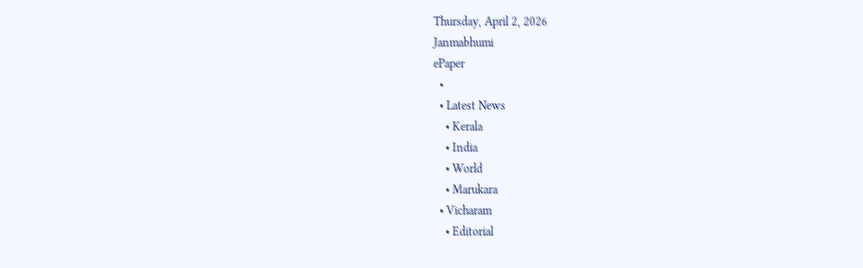Thursday, April 2, 2026
Janmabhumi
ePaper
  •
  • Latest News
    • Kerala
    • India
    • World
    • Marukara
  • Vicharam
    • Editorial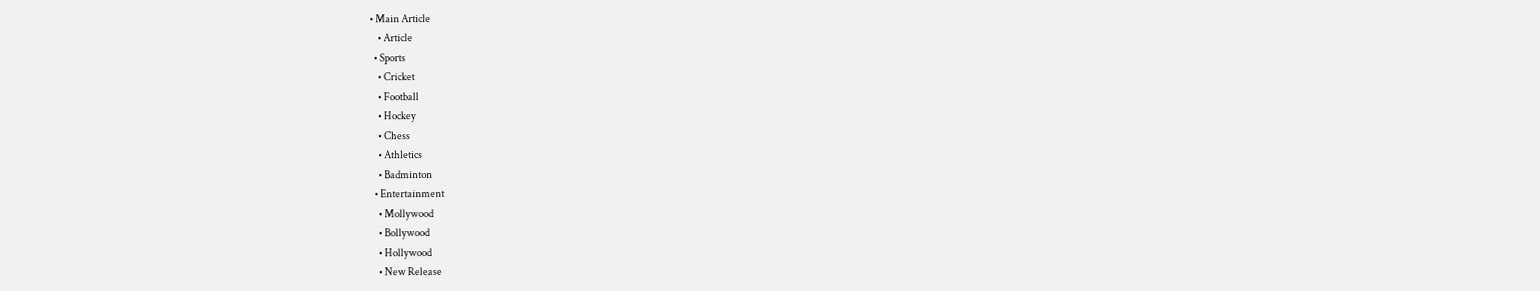• Main Article
    • Article
  • Sports
    • Cricket
    • Football
    • Hockey
    • Chess
    • Athletics
    • Badminton
  • Entertainment
    • Mollywood
    • Bollywood
    • Hollywood
    • New Release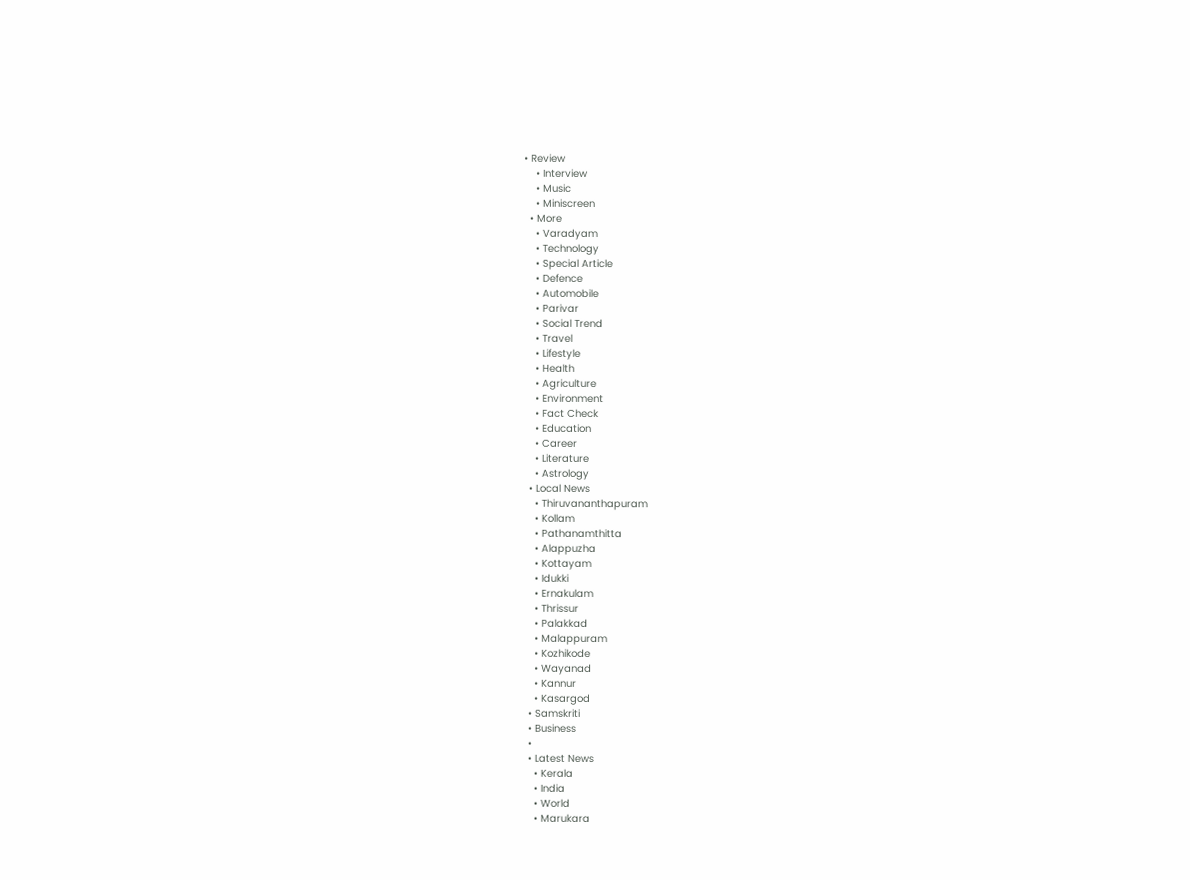• Review
    • Interview
    • Music
    • Miniscreen
  • More
    • Varadyam
    • Technology
    • Special Article
    • Defence
    • Automobile
    • Parivar
    • Social Trend
    • Travel
    • Lifestyle
    • Health
    • Agriculture
    • Environment
    • Fact Check
    • Education
    • Career
    • Literature
    • Astrology
  • Local News
    • Thiruvananthapuram
    • Kollam
    • Pathanamthitta
    • Alappuzha
    • Kottayam
    • Idukki
    • Ernakulam
    • Thrissur
    • Palakkad
    • Malappuram
    • Kozhikode
    • Wayanad
    • Kannur
    • Kasargod
  • Samskriti
  • Business
  •
  • Latest News
    • Kerala
    • India
    • World
    • Marukara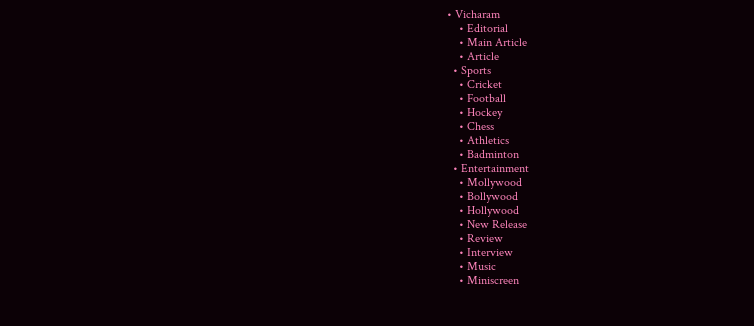• Vicharam
    • Editorial
    • Main Article
    • Article
  • Sports
    • Cricket
    • Football
    • Hockey
    • Chess
    • Athletics
    • Badminton
  • Entertainment
    • Mollywood
    • Bollywood
    • Hollywood
    • New Release
    • Review
    • Interview
    • Music
    • Miniscreen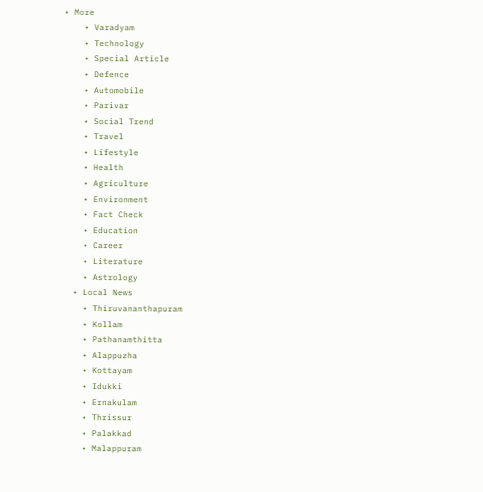• More
    • Varadyam
    • Technology
    • Special Article
    • Defence
    • Automobile
    • Parivar
    • Social Trend
    • Travel
    • Lifestyle
    • Health
    • Agriculture
    • Environment
    • Fact Check
    • Education
    • Career
    • Literature
    • Astrology
  • Local News
    • Thiruvananthapuram
    • Kollam
    • Pathanamthitta
    • Alappuzha
    • Kottayam
    • Idukki
    • Ernakulam
    • Thrissur
    • Palakkad
    • Malappuram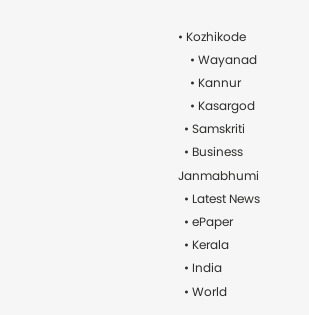• Kozhikode
    • Wayanad
    • Kannur
    • Kasargod
  • Samskriti
  • Business
Janmabhumi
  • Latest News
  • ePaper
  • Kerala
  • India
  • World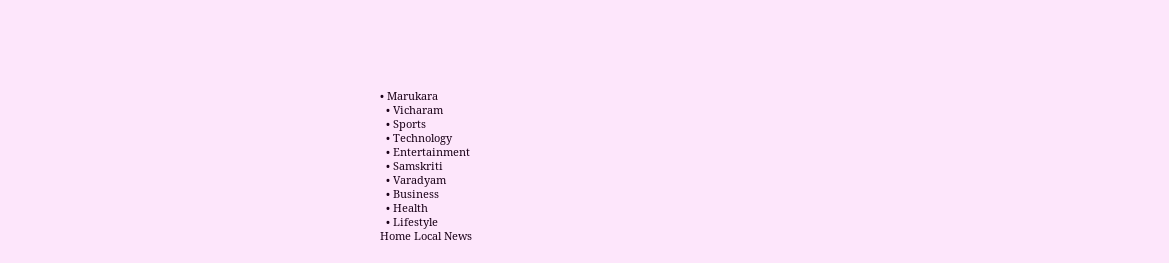• Marukara
  • Vicharam
  • Sports
  • Technology
  • Entertainment
  • Samskriti
  • Varadyam
  • Business
  • Health
  • Lifestyle
Home Local News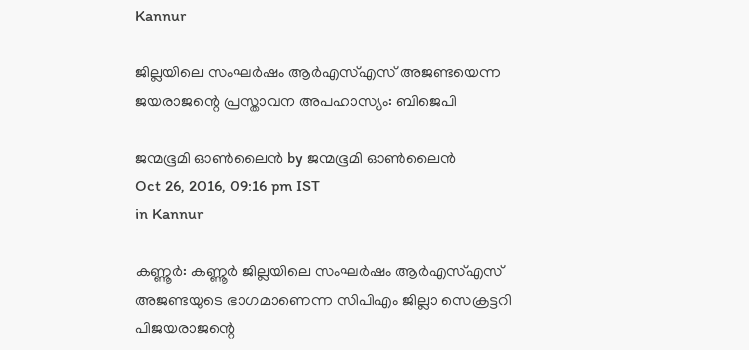Kannur

ജില്ലയിലെ സംഘര്‍ഷം ആര്‍എസ്എസ് അജണ്ടയെന്ന ജയരാജന്റെ പ്രസ്താവന അപഹാസ്യം: ബിജെപി

ജന്മഭൂമി ഓണ്‍ലൈന്‍ by ജന്മഭൂമി ഓണ്‍ലൈന്‍
Oct 26, 2016, 09:16 pm IST
in Kannur

കണ്ണൂര്‍: കണ്ണൂര്‍ ജില്ലയിലെ സംഘര്‍ഷം ആര്‍എസ്എസ് അജണ്ടയുടെ ഭാഗമാണെന്ന സിപിഎം ജില്ലാ സെക്രട്ടറി പിജയരാജന്റെ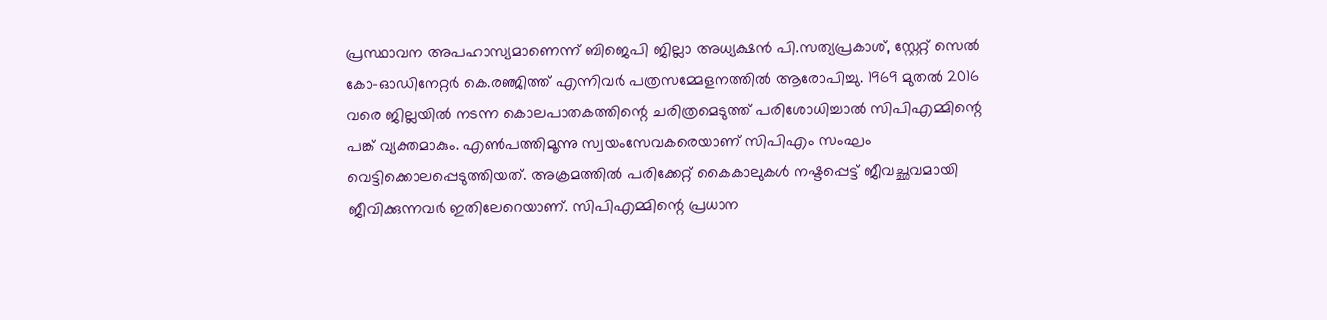പ്രസ്ഥാവന അപഹാസ്യമാണെന്ന് ബിജെപി ജില്ലാ അധ്യക്ഷന്‍ പി.സത്യപ്രകാശ്, സ്റ്റേറ്റ് സെല്‍ കോ-ഓഡിനേറ്റര്‍ കെ.രഞ്ജിത്ത് എന്നിവര്‍ പത്രസമ്മേളനത്തില്‍ ആരോപിച്ചു. 1969 മുതല്‍ 2016 വരെ ജില്ലയില്‍ നടന്ന കൊലപാതകത്തിന്റെ ചരിത്രമെടുത്ത് പരിശോധിച്ചാല്‍ സിപിഎമ്മിന്റെ പങ്ക് വ്യക്തമാകും. എണ്‍പത്തിമൂന്നു സ്വയംസേവകരെയാണ് സിപിഎം സംഘം വെട്ടിക്കൊലപ്പെടുത്തിയത്. അക്രമത്തില്‍ പരിക്കേറ്റ് കൈകാലുകള്‍ നഷ്ടപ്പെട്ട് ജീവച്ഛവമായി ജീവിക്കുന്നവര്‍ ഇതിലേറെയാണ്. സിപിഎമ്മിന്റെ പ്രധാന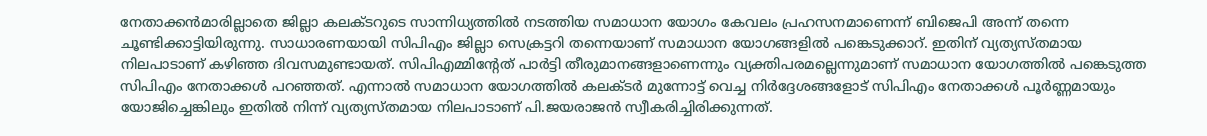നേതാക്കന്‍മാരില്ലാതെ ജില്ലാ കലക്ടറുടെ സാന്നിധ്യത്തില്‍ നടത്തിയ സമാധാന യോഗം കേവലം പ്രഹസനമാണെന്ന് ബിജെപി അന്ന് തന്നെ ചൂണ്ടിക്കാട്ടിയിരുന്നു. സാധാരണയായി സിപിഎം ജില്ലാ സെക്രട്ടറി തന്നെയാണ് സമാധാന യോഗങ്ങളില്‍ പങ്കെടുക്കാറ്. ഇതിന് വ്യത്യസ്തമായ നിലപാടാണ് കഴിഞ്ഞ ദിവസമുണ്ടായത്. സിപിഎമ്മിന്റേത് പാര്‍ട്ടി തീരുമാനങ്ങളാണെന്നും വ്യക്തിപരമല്ലെന്നുമാണ് സമാധാന യോഗത്തില്‍ പങ്കെടുത്ത സിപിഎം നേതാക്കള്‍ പറഞ്ഞത്. എന്നാല്‍ സമാധാന യോഗത്തില്‍ കലക്ടര്‍ മുന്നോട്ട് വെച്ച നിര്‍ദ്ദേശങ്ങളോട് സിപിഎം നേതാക്കള്‍ പൂര്‍ണ്ണമായും യോജിച്ചെങ്കിലും ഇതില്‍ നിന്ന് വ്യത്യസ്തമായ നിലപാടാണ് പി.ജയരാജന്‍ സ്വീകരിച്ചിരിക്കുന്നത്.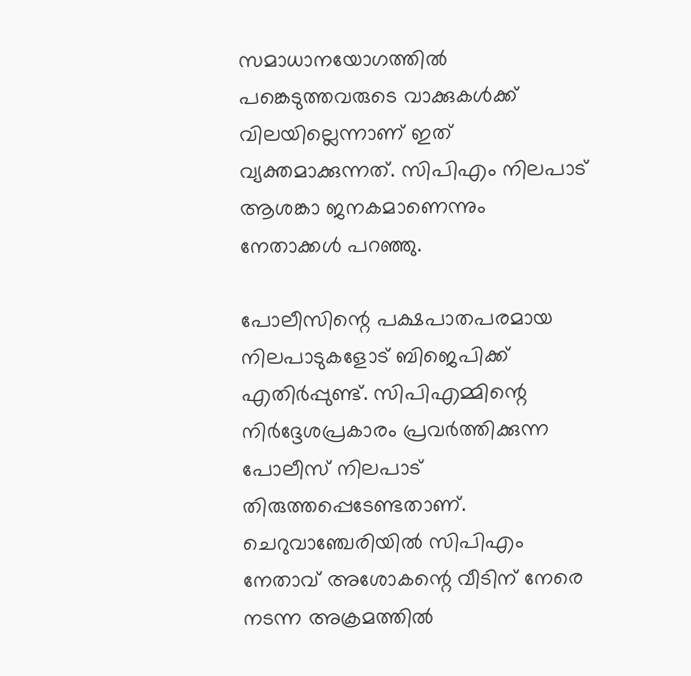സമാധാനയോഗത്തില്‍ പങ്കെടുത്തവരുടെ വാക്കുകള്‍ക്ക് വിലയില്ലെന്നാണ് ഇത് വ്യക്തമാക്കുന്നത്. സിപിഎം നിലപാട് ആശങ്കാ ജനകമാണെന്നും നേതാക്കള്‍ പറഞ്ഞു.

പോലീസിന്റെ പക്ഷപാതപരമായ നിലപാടുകളോട് ബിജെപിക്ക് എതിര്‍പ്പുണ്ട്. സിപിഎമ്മിന്റെ നിര്‍ദ്ദേശപ്രകാരം പ്രവര്‍ത്തിക്കുന്ന പോലീസ് നിലപാട് തിരുത്തപ്പെടേണ്ടതാണ്. ചെറുവാഞ്ചേരിയില്‍ സിപിഎം നേതാവ് അശോകന്റെ വീടിന് നേരെ നടന്ന അക്രമത്തില്‍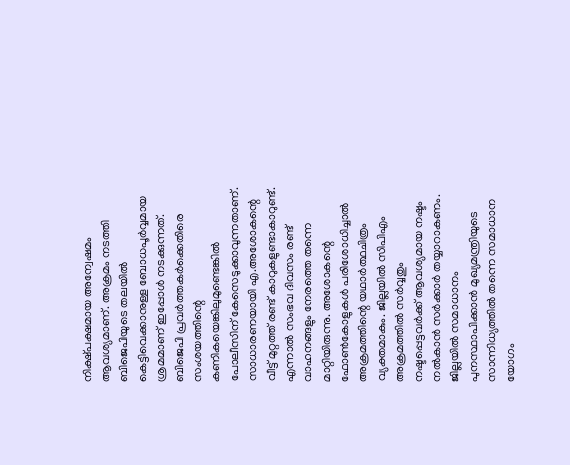നിക്ഷ്പക്ഷമായ അന്വേഷമം ആവശ്യമാണ്. അക്രമം നടത്തി ബിജെപിയുടെ തലയില്‍ കെട്ടിവെക്കാനുള്ള ബോധപൂര്‍വ്വമായ ശ്രമമാണ് ഇപ്പോള്‍ നടക്കുന്നത്. ബിജെപി പ്രവര്‍ത്തകര്‍ക്കെതിരെ സംശയത്തിന്റെ കണികയെങ്കിലുമുണ്ടെങ്കില്‍ പോലീസിന് കേസെടുക്കാവുന്നതാണ്. സാധാരണയായി എ.അശോകന്റെ വീട്ട് മുറ്റത്ത് രണ്ട് കാറുകളുണ്ടാകാറുണ്ട്. എന്നാല്‍ സംഭവ ദിവസം രണ്ട് വാഹനങ്ങളും നേരത്തെ തന്നെ മാറ്റിയിരുന്നു. അശോകന്റെ ഫോണ്‍കോളുകള്‍ പരിശോധിച്ചാല്‍ അക്രമത്തിന്റെ യഥാര്‍ത്ഥചിത്രം വ്യക്തമാകും. ജില്ലയില്‍ സിപിഎം അക്രമത്തില്‍ സര്‍വ്വതും നഷ്ടപ്പെട്ടവര്‍ക്ക് ആവശ്യമായ നഷ്ടം നല്‍കാന്‍ സര്‍ക്കാര്‍ തയ്യാറാകണം. ജില്ലയില്‍ സമാധാനം പുനസ്ഥാപിക്കാന്‍ മുഖ്യമന്ത്രിയുടെ സാന്നിധ്യത്തില്‍ തന്നെ സമാധാന യോഗം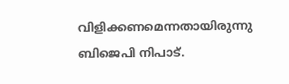വിളിക്കണമെന്നതായിരുന്നു ബിജെപി നിപാട്.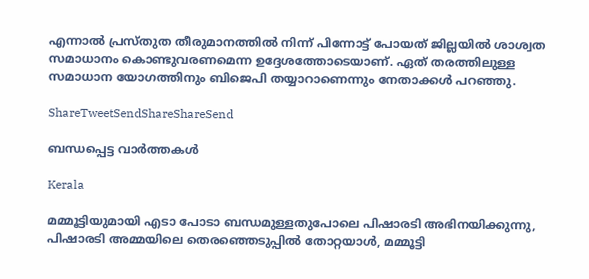എന്നാല്‍ പ്രസ്തുത തീരുമാനത്തില്‍ നിന്ന് പിന്നോട്ട് പോയത് ജില്ലയില്‍ ശാശ്വത സമാധാനം കൊണ്ടുവരണമെന്ന ഉദ്ദേശത്തോടെയാണ്. ഏത് തരത്തിലുള്ള സമാധാന യോഗത്തിനും ബിജെപി തയ്യാറാണെന്നും നേതാക്കള്‍ പറഞ്ഞു.

ShareTweetSendShareShareSend

ബന്ധപ്പെട്ട വാര്‍ത്തകള്‍

Kerala

മമ്മൂട്ടിയുമായി എടാ പോടാ ബന്ധമുള്ളതുപോലെ പിഷാരടി അഭിനയിക്കുന്നു, പിഷാരടി അമ്മയിലെ തെരഞ്ഞെടുപ്പില്‍ തോറ്റയാള്‍, മമ്മൂട്ടി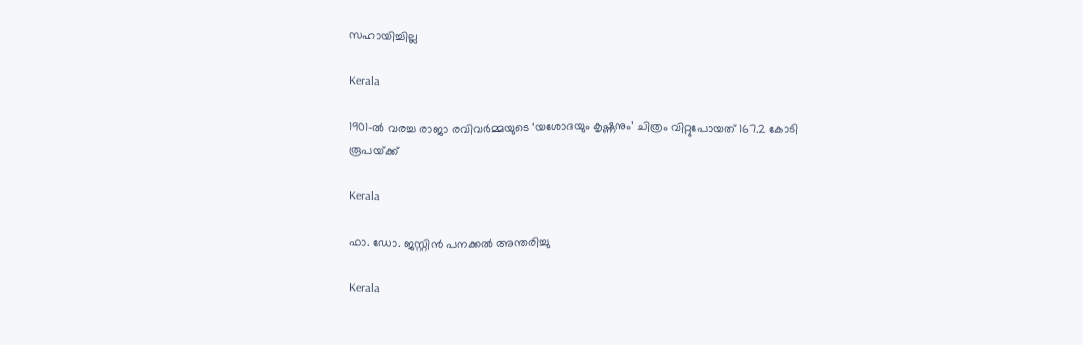സഹായിച്ചില്ല

Kerala

1901-ൽ വരച്ച രാജാ രവിവർമ്മയുടെ ‘യശോദയും കൃഷ്ണനും’ ചിത്രം വിറ്റുപോയത് 167.2 കോടി രൂപയ്‌ക്ക്

Kerala

ഫാ. ഡോ. ജസ്റ്റിന്‍ പനക്കല്‍ അന്തരിച്ചു

Kerala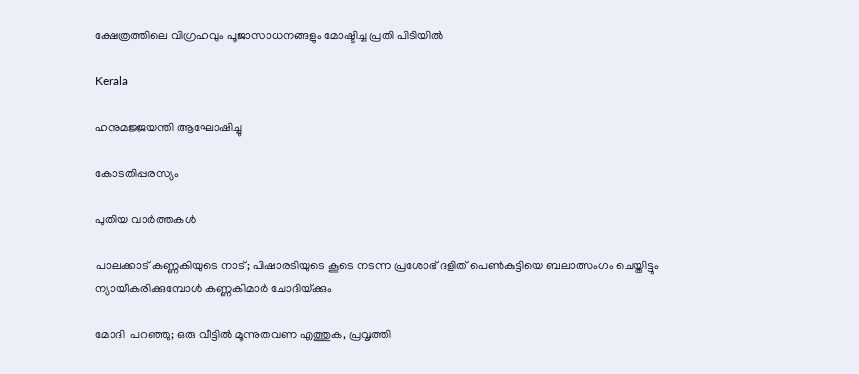ക്ഷേത്രത്തിലെ വിഗ്രഹവും പൂജാസാധനങ്ങളും മോഷ്ടിച്ച പ്രതി പിടിയില്‍

Kerala

ഹനുമജ്ജയന്തി ആഘോഷിച്ചു

കോടതിപ്പരസ്യം

പുതിയ വാര്‍ത്തകള്‍

പാലക്കാട് കണ്ണകിയുടെ നാട്; പിഷാരടിയുടെ കൂടെ നടന്ന പ്രശോഭ് ദളിത് പെണ്‍കുട്ടിയെ ബലാത്സംഗം ചെയ്തിട്ടും ന്യായീകരിക്കുമ്പോള്‍ കണ്ണകിമാര്‍ ചോദിയ്‌ക്കും

മോദി  പറഞ്ഞു; ഒരു വീട്ടിൽ മൂന്നുതവണ എത്തുക, പ്രവൃത്തി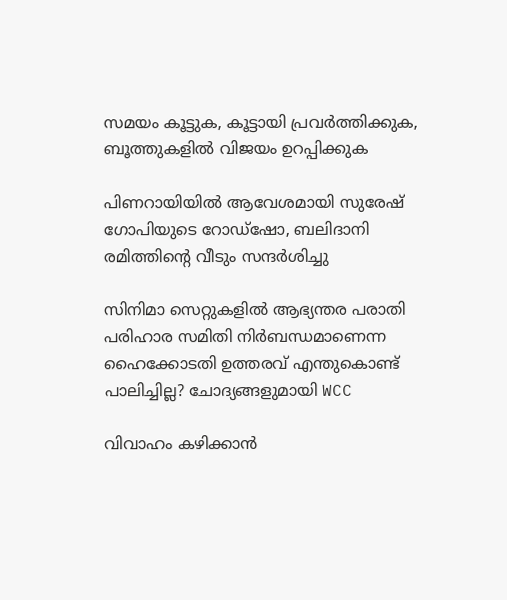സമയം കൂട്ടുക, കൂട്ടായി പ്രവർത്തിക്കുക, ബൂത്തുകളിൽ വിജയം ഉറപ്പിക്കുക

പിണറായിയില്‍ ആവേശമായി സുരേഷ് ഗോപിയുടെ റോഡ്‌ഷോ, ബലിദാനി രമിത്തിന്റെ വീടും സന്ദര്‍ശിച്ചു

സിനിമാ സെറ്റുകളിൽ ആഭ്യന്തര പരാതി പരിഹാര സമിതി നിർബന്ധമാണെന്ന ഹൈക്കോടതി ഉത്തരവ് എന്തുകൊണ്ട് പാലിച്ചില്ല? ചോദ്യങ്ങളുമായി WCC

വിവാഹം കഴിക്കാന്‍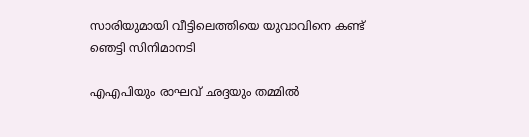സാരിയുമായി വീട്ടിലെത്തിയെ യുവാവിനെ കണ്ട് ഞെട്ടി സിനിമാനടി

എഎപിയും രാഘവ് ഛദ്ദയും തമ്മിൽ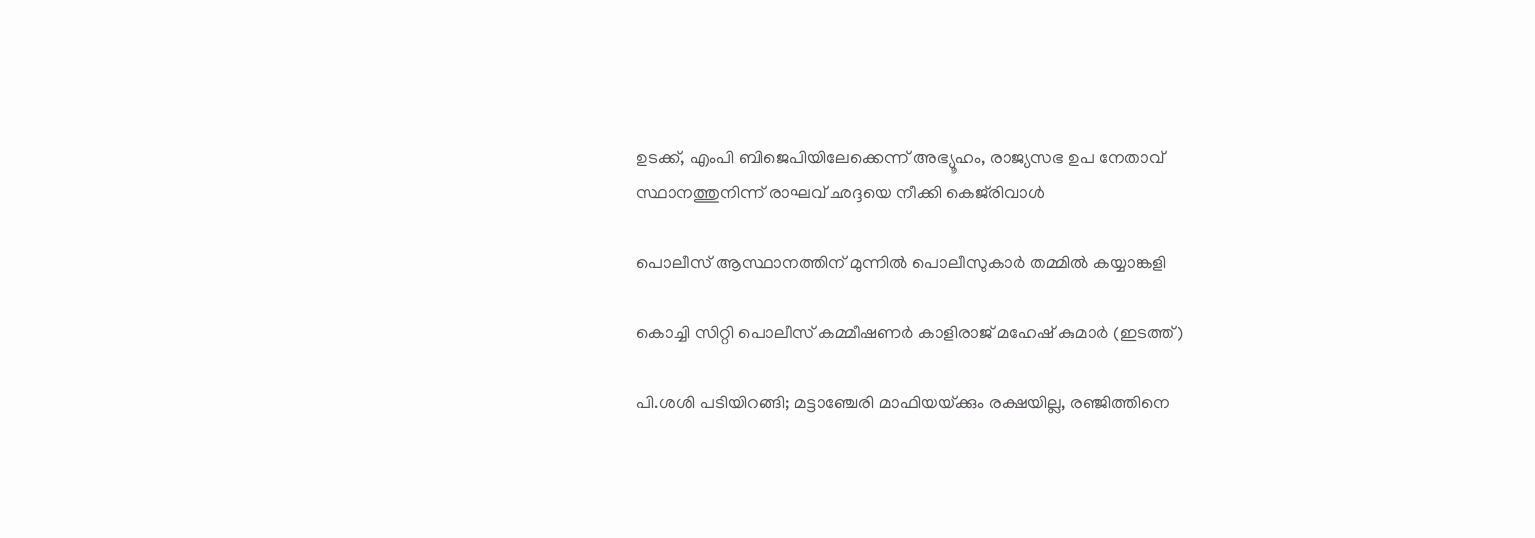ഉടക്ക്, എംപി ബിജെപിയിലേക്കെന്ന് അഭ്യൂഹം, രാജ്യസഭ ഉപ നേതാവ് സ്ഥാനത്തുനിന്ന് രാഘവ് ഛദ്ദയെ നീക്കി കെജ്‌രിവാൾ

പൊലീസ് ആസ്ഥാനത്തിന് മുന്നില്‍ പൊലീസുകാര്‍ തമ്മില്‍ കയ്യാങ്കളി

കൊച്ചി സിറ്റി പൊലീസ് കമ്മീഷണര്‍ കാളിരാജ് മഹേഷ് കുമാര്‍ (ഇടത്ത്)

പി.ശശി പടിയിറങ്ങി; മട്ടാഞ്ചേരി മാഫിയയ്‌ക്കും രക്ഷയില്ല, രഞ്ജിത്തിനെ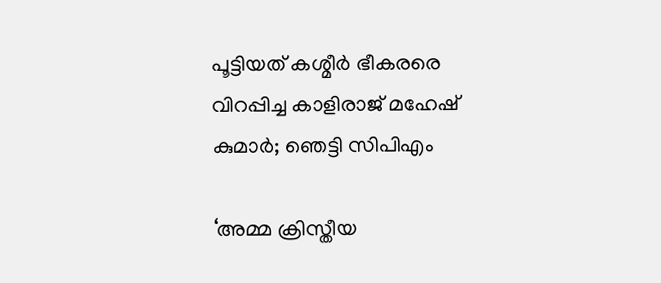പൂട്ടിയത് കശ്മീര്‍ ഭീകരരെ വിറപ്പിച്ച കാളിരാജ് മഹേഷ് കുമാര്‍; ഞെട്ടി സിപിഎം

‘അമ്മ ക്രിസ്തീയ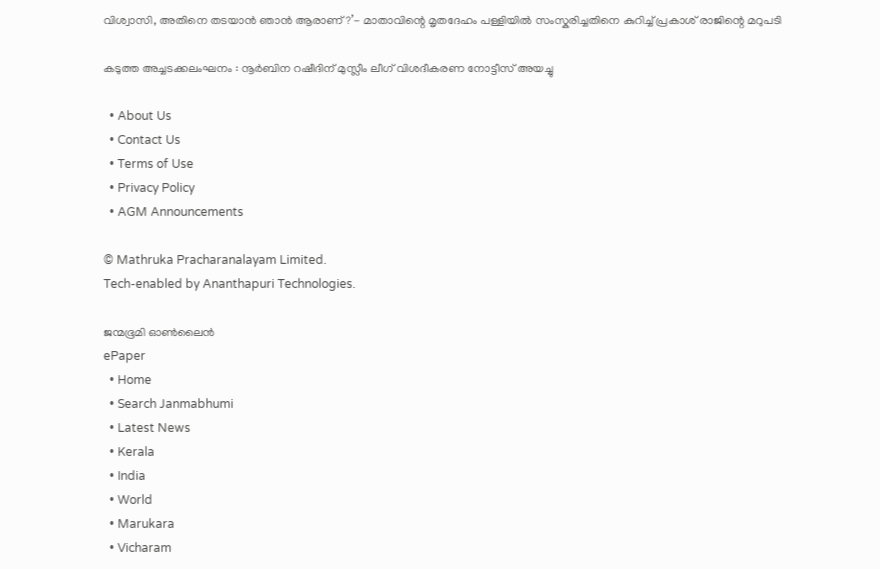വിശ്വാസി, അതിനെ തടയാൻ ഞാൻ ആരാണ്?’- മാതാവിന്റെ മൃതദേഹം പള്ളിയിൽ സംസ്കരിച്ചതിനെ കുറിച്ച് പ്രകാശ് രാജിന്റെ മറുപടി

കടുത്ത അച്ചടക്കലംഘനം : നൂര്‍ബിന റഷീദിന് മുസ്ലീം ലീഗ് വിശദീകരണ നോട്ടീസ് അയച്ചു

  • About Us
  • Contact Us
  • Terms of Use
  • Privacy Policy
  • AGM Announcements

© Mathruka Pracharanalayam Limited.
Tech-enabled by Ananthapuri Technologies.

ജന്മഭൂമി ഓണ്‍ലൈന്‍
ePaper
  • Home
  • Search Janmabhumi
  • Latest News
  • Kerala
  • India
  • World
  • Marukara
  • Vicharam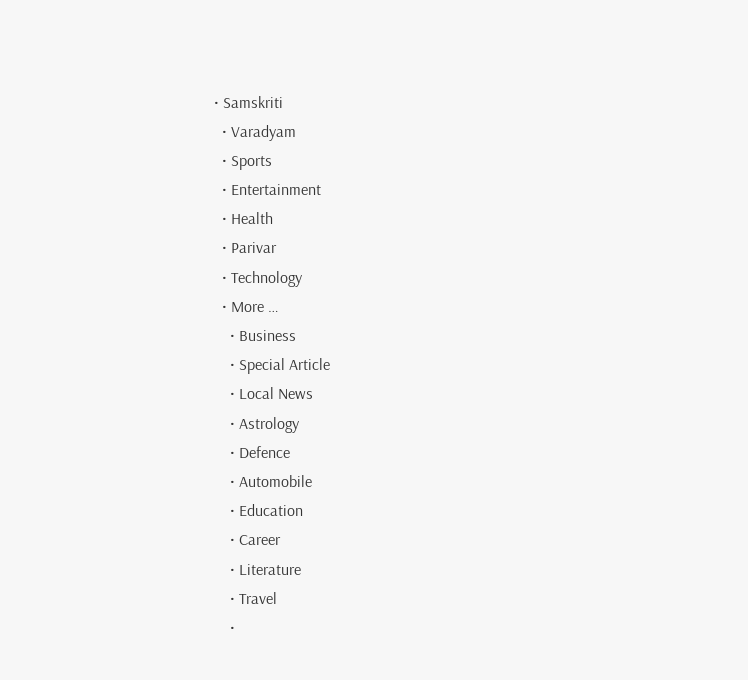• Samskriti
  • Varadyam
  • Sports
  • Entertainment
  • Health
  • Parivar
  • Technology
  • More …
    • Business
    • Special Article
    • Local News
    • Astrology
    • Defence
    • Automobile
    • Education
    • Career
    • Literature
    • Travel
    •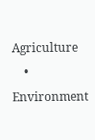Agriculture
    • Environment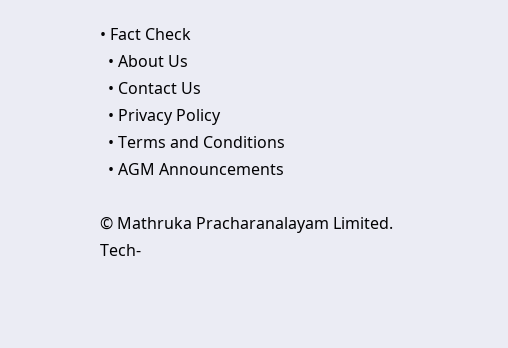• Fact Check
  • About Us
  • Contact Us
  • Privacy Policy
  • Terms and Conditions
  • AGM Announcements

© Mathruka Pracharanalayam Limited.
Tech-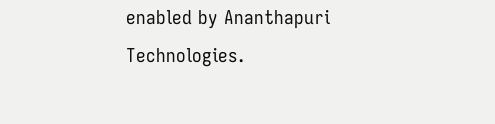enabled by Ananthapuri Technologies.